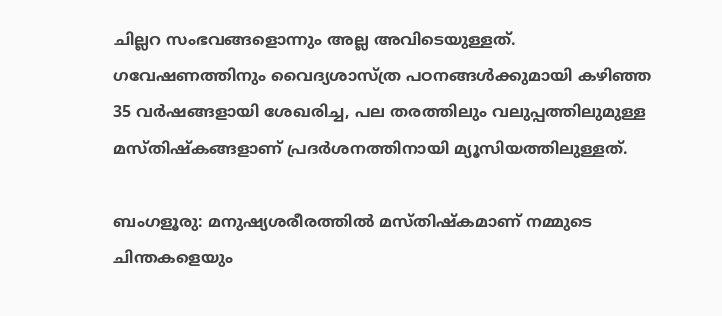ചില്ലറ സംഭവങ്ങളൊന്നും അല്ല അവിടെയുള്ളത്. ഗവേഷണത്തിനും വൈദ്യശാസ്ത്ര പഠനങ്ങള്‍ക്കുമായി കഴിഞ്ഞ 35 വര്‍ഷങ്ങളായി ശേഖരിച്ച, പല തരത്തിലും വലുപ്പത്തിലുമുള്ള മസ്തിഷ്‌കങ്ങളാണ് പ്രദര്‍ശനത്തിനായി മ്യൂസിയത്തിലുള്ളത്.

ബംഗളൂരു: മനുഷ്യശരീരത്തില്‍ മസ്തിഷ്കമാണ് നമ്മുടെ ചിന്തകളെയും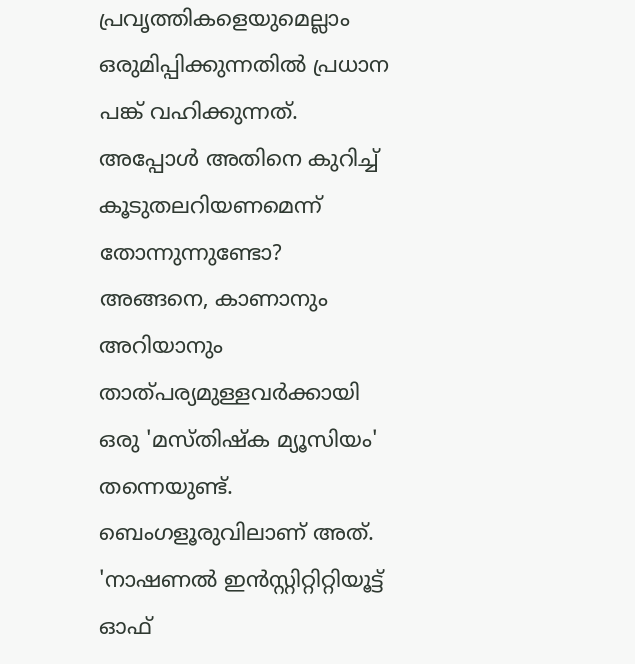പ്രവൃത്തികളെയുമെല്ലാം ഒരുമിപ്പിക്കുന്നതില്‍ പ്രധാന പങ്ക് വഹിക്കുന്നത്. അപ്പോള്‍ അതിനെ കുറിച്ച് കൂടുതലറിയണമെന്ന് തോന്നുന്നുണ്ടോ? അങ്ങനെ, കാണാനും അറിയാനും താത്പര്യമുള്ളവര്‍ക്കായി ഒരു 'മസ്തിഷ്‌ക മ്യൂസിയം' തന്നെയുണ്ട്. ബെംഗളൂരുവിലാണ് അത്. 'നാഷണല്‍ ഇന്‍സ്റ്റിറ്റിറ്റിയൂട്ട്‌ ഓഫ്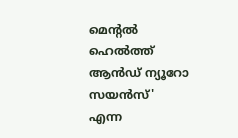മെന്റല്‍ ഹെല്‍ത്ത് ആന്‍ഡ് ന്യൂറോ സയന്‍സ്' എന്ന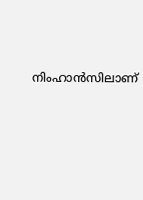നിംഹാന്‍സിലാണ്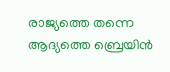രാജ്യത്തെ തന്നെ ആദ്യത്തെ ബ്രെയിന്‍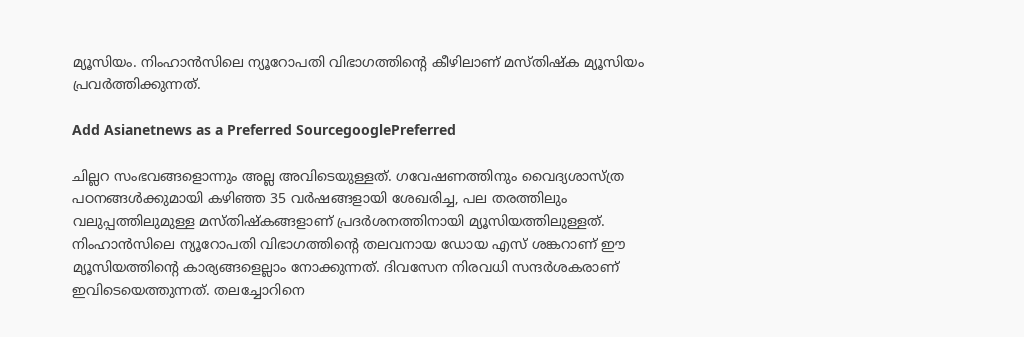മ്യൂസിയം. നിംഹാന്‍സിലെ ന്യൂറോപതി വിഭാഗത്തിന്റെ കീഴിലാണ് മസ്തിഷ്‌ക മ്യൂസിയം പ്രവര്‍ത്തിക്കുന്നത്.

Add Asianetnews as a Preferred SourcegooglePreferred

ചില്ലറ സംഭവങ്ങളൊന്നും അല്ല അവിടെയുള്ളത്. ഗവേഷണത്തിനും വൈദ്യശാസ്ത്ര പഠനങ്ങള്‍ക്കുമായി കഴിഞ്ഞ 35 വര്‍ഷങ്ങളായി ശേഖരിച്ച, പല തരത്തിലും വലുപ്പത്തിലുമുള്ള മസ്തിഷ്‌കങ്ങളാണ് പ്രദര്‍ശനത്തിനായി മ്യൂസിയത്തിലുള്ളത്. നിംഹാന്‍സിലെ ന്യൂറോപതി വിഭാഗത്തിന്റെ തലവനായ ഡോയ എസ് ശങ്കറാണ് ഈ മ്യൂസിയത്തിന്‍റെ കാര്യങ്ങളെല്ലാം നോക്കുന്നത്. ദിവസേന നിരവധി സന്ദര്‍ശകരാണ് ഇവിടെയെത്തുന്നത്. തലച്ചോറിനെ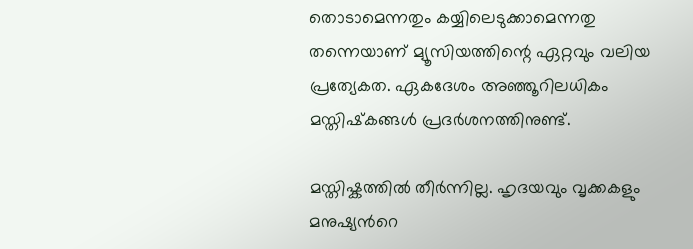തൊടാമെന്നതും കയ്യിലെടുക്കാമെന്നതു തന്നെയാണ് മ്യൂസിയത്തിന്റെ ഏറ്റവും വലിയ പ്രത്യേകത. ഏകദേശം അഞ്ഞൂറിലധികം മസ്തിഷ്‌കങ്ങള്‍ പ്രദര്‍ശനത്തിനുണ്ട്.

മസ്തിഷ്കത്തില്‍ തീര്‍ന്നില്ല. ഹൃദയവും വൃക്കകളും മനുഷ്യന്‍റെ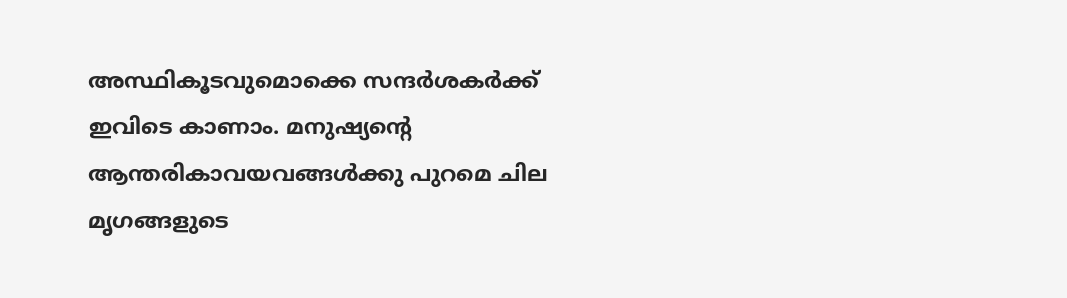അസ്ഥികൂടവുമൊക്കെ സന്ദര്‍ശകര്‍ക്ക് ഇവിടെ കാണാം. മനുഷ്യന്റെ ആന്തരികാവയവങ്ങള്‍ക്കു പുറമെ ചില മൃഗങ്ങളുടെ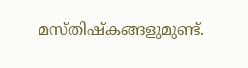മസ്തിഷ്‌കങ്ങളുമുണ്ട്.